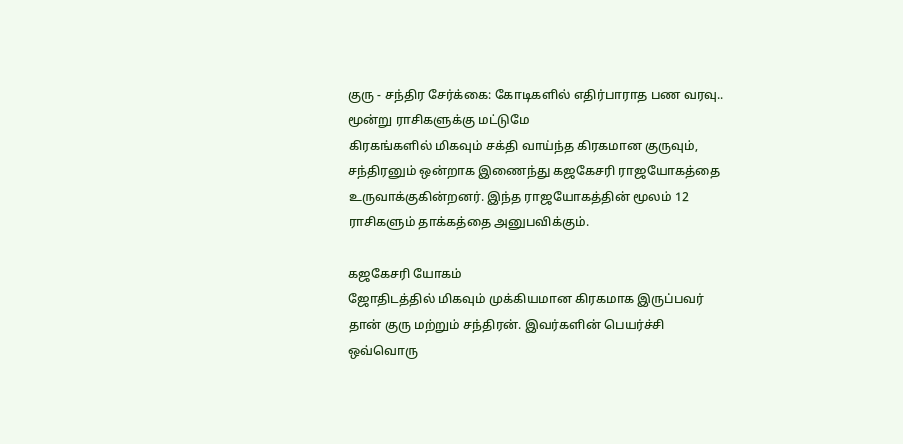குரு - சந்திர சேர்க்கை: கோடிகளில் எதிர்பாராத பண வரவு.. மூன்று ராசிகளுக்கு மட்டுமே
கிரகங்களில் மிகவும் சக்தி வாய்ந்த கிரகமான குருவும், சந்திரனும் ஒன்றாக இணைந்து கஜகேசரி ராஜயோகத்தை உருவாக்குகின்றனர். இந்த ராஜயோகத்தின் மூலம் 12 ராசிகளும் தாக்கத்தை அனுபவிக்கும்.

கஜகேசரி யோகம்
ஜோதிடத்தில் மிகவும் முக்கியமான கிரகமாக இருப்பவர் தான் குரு மற்றும் சந்திரன். இவர்களின் பெயர்ச்சி ஒவ்வொரு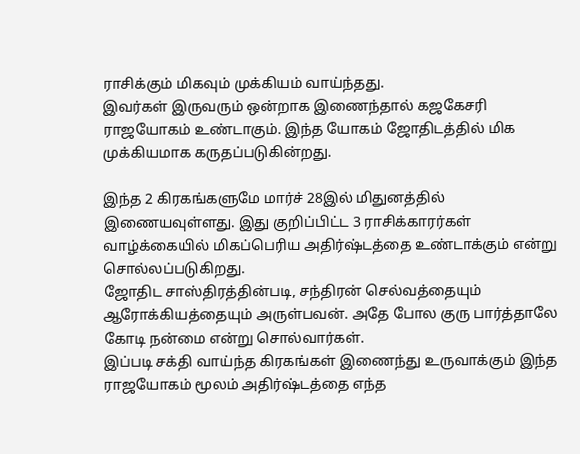ராசிக்கும் மிகவும் முக்கியம் வாய்ந்தது.
இவர்கள் இருவரும் ஒன்றாக இணைந்தால் கஜகேசரி ராஜயோகம் உண்டாகும். இந்த யோகம் ஜோதிடத்தில் மிக முக்கியமாக கருதப்படுகின்றது.

இந்த 2 கிரகங்களுமே மார்ச் 28இல் மிதுனத்தில் இணையவுள்ளது. இது குறிப்பிட்ட 3 ராசிக்காரர்கள் வாழ்க்கையில் மிகப்பெரிய அதிர்ஷ்டத்தை உண்டாக்கும் என்று சொல்லப்படுகிறது.
ஜோதிட சாஸ்திரத்தின்படி, சந்திரன் செல்வத்தையும் ஆரோக்கியத்தையும் அருள்பவன். அதே போல குரு பார்த்தாலே கோடி நன்மை என்று சொல்வார்கள்.
இப்படி சக்தி வாய்ந்த கிரகங்கள் இணைந்து உருவாக்கும் இந்த ராஜயோகம் மூலம் அதிர்ஷ்டத்தை எந்த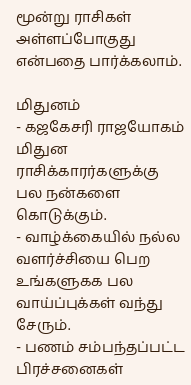மூன்று ராசிகள் அள்ளப்போகுது என்பதை பார்க்கலாம்.

மிதுனம்
- கஜகேசரி ராஜயோகம் மிதுன ராசிக்காரர்களுக்கு பல நன்களை கொடுக்கும்.
- வாழ்க்கையில் நல்ல வளர்ச்சியை பெற உங்களுகக பல வாய்ப்புக்கள் வந்து சேரும்.
- பணம் சம்பந்தப்பட்ட பிரச்சனைகள்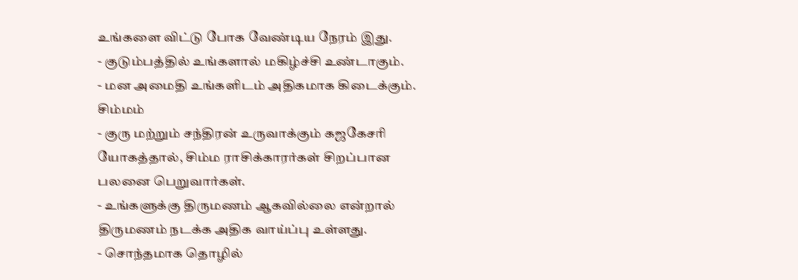உங்களை விட்டு போக வேண்டிய நேரம் இது.
- குடும்பத்தில் உங்களால் மகிழ்ச்சி உண்டாகும்.
- மன அமைதி உங்களிடம் அதிகமாக கிடைக்கும்.
சிம்மம்
- குரு மற்றும் சந்திரன் உருவாக்கும் கஜகேசரி யோகத்தால், சிம்ம ராசிக்காரர்கள் சிறப்பான பலனை பெறுவார்கள்.
- உங்களுக்கு திருமணம் ஆகவில்லை என்றால் திருமணம் நடக்க அதிக வாய்ப்பு உள்ளது.
- சொந்தமாக தொழில்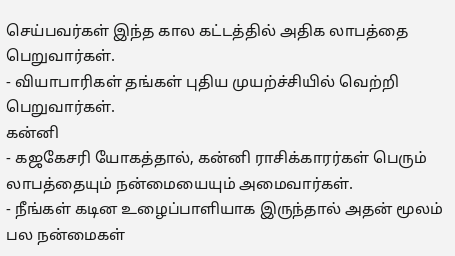செய்பவர்கள் இந்த கால கட்டத்தில் அதிக லாபத்தை பெறுவார்கள்.
- வியாபாரிகள் தங்கள் புதிய முயற்ச்சியில் வெற்றி பெறுவார்கள்.
கன்னி
- கஜகேசரி யோகத்தால், கன்னி ராசிக்காரர்கள் பெரும் லாபத்தையும் நன்மையையும் அமைவார்கள்.
- நீங்கள் கடின உழைப்பாளியாக இருந்தால் அதன் மூலம் பல நன்மைகள்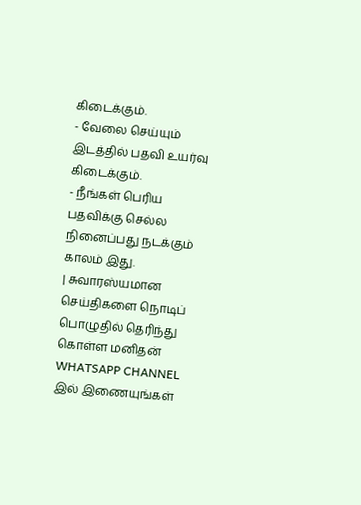கிடைக்கும்.
- வேலை செய்யும் இடத்தில் பதவி உயர்வு கிடைக்கும்.
- நீங்கள் பெரிய பதவிக்கு செல்ல நினைப்பது நடக்கும் காலம் இது.
| சுவாரஸ்யமான செய்திகளை நொடிப் பொழுதில் தெரிந்து கொள்ள மனிதன் WHATSAPP CHANNEL இல் இணையுங்கள்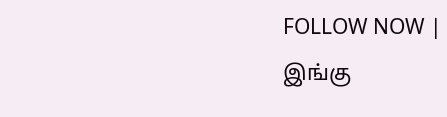FOLLOW NOW |
இங்கு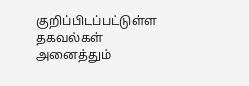குறிப்பிடப்பட்டுள்ள தகவல்கள் அனைத்தும்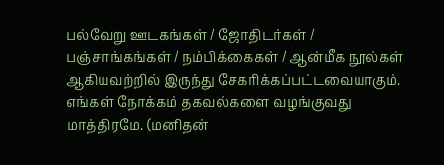பல்வேறு ஊடகங்கள் / ஜோதிடர்கள் / பஞ்சாங்கங்கள் / நம்பிக்கைகள் / ஆன்மீக நூல்கள் ஆகியவற்றில் இருந்து சேகரிக்கப்பட்டவையாகும். எங்கள் நோக்கம் தகவல்களை வழங்குவது மாத்திரமே. (மனிதன்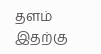தளம் இதற்கு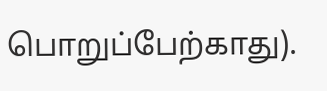பொறுப்பேற்காது).